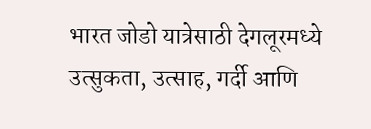भारत जोडो यात्रेसाठी देगलूरमध्ये उत्सुकता, उत्साह, गर्दी आणि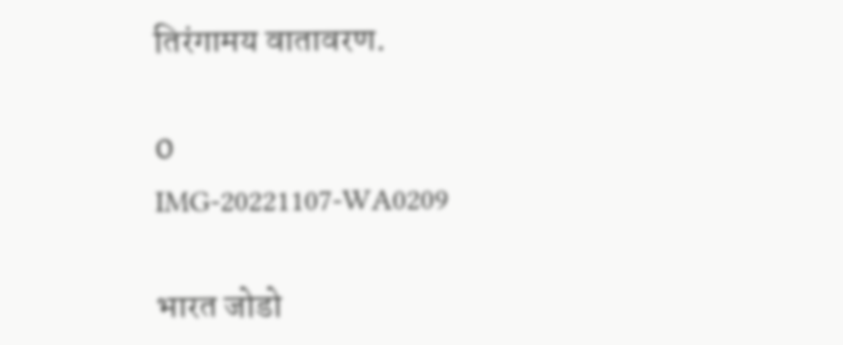तिरंगामय वातावरण.

0
IMG-20221107-WA0209

भारत जोडो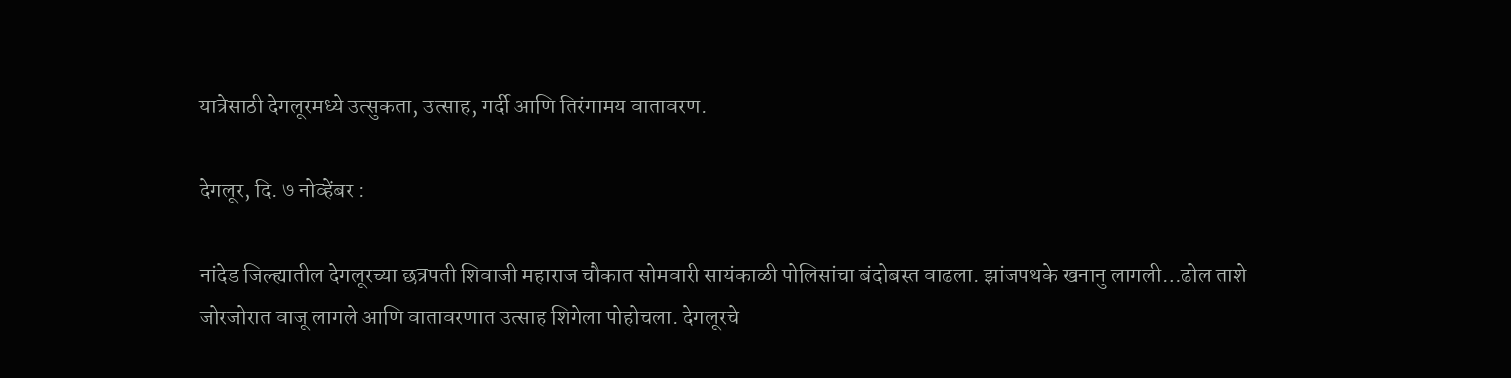यात्रेसाठी देगलूरमध्ये उत्सुकता, उत्साह, गर्दी आणि तिरंगामय वातावरण.

देगलूर, दि. ७ नोव्हेंबर :

नांदेड जिल्ह्यातील देगलूरच्या छत्रपती शिवाजी महाराज चौकात सोमवारी सायंकाळी पोलिसांचा बंदोबस्त वाढला. झांजपथके खनानु लागली…ढोल ताशे जोरजोरात वाजू लागले आणि वातावरणात उत्साह शिगेला पोहोचला. देगलूरचे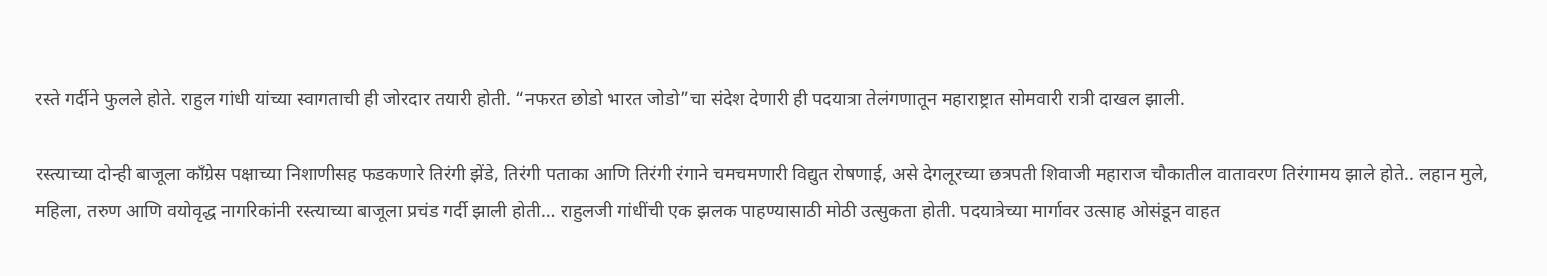रस्ते गर्दीने फुलले होते. राहुल गांधी यांच्या स्वागताची ही जोरदार तयारी होती. “नफरत छोडो भारत जोडो”चा संदेश देणारी ही पदयात्रा तेलंगणातून महाराष्ट्रात सोमवारी रात्री दाखल झाली.

रस्त्याच्या दोन्ही बाजूला काँग्रेस पक्षाच्या निशाणीसह फडकणारे तिरंगी झेंडे, तिरंगी पताका आणि तिरंगी रंगाने चमचमणारी विद्युत रोषणाई, असे देगलूरच्या छत्रपती शिवाजी महाराज चौकातील वातावरण तिरंगामय झाले होते.. लहान मुले, महिला, तरुण आणि वयोवृद्ध नागरिकांनी रस्त्याच्या बाजूला प्रचंड गर्दी झाली होती… राहुलजी गांधींची एक झलक पाहण्यासाठी मोठी उत्सुकता होती. पदयात्रेच्या मार्गावर उत्साह ओसंडून वाहत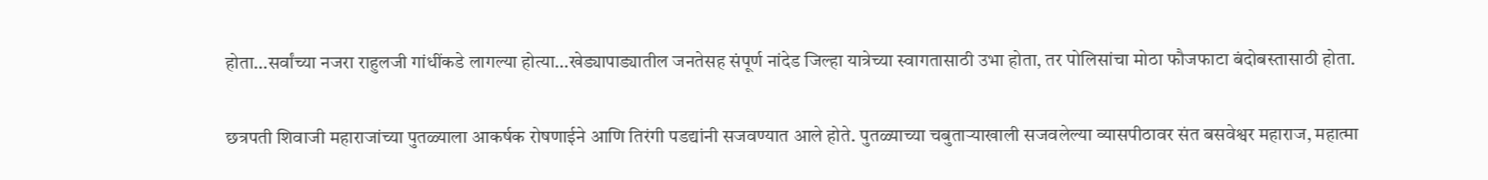होता…सर्वांच्या नजरा राहुलजी गांधींकडे लागल्या होत्या…खेड्यापाड्यातील जनतेसह संपूर्ण नांदेड जिल्हा यात्रेच्या स्वागतासाठी उभा होता, तर पोलिसांचा मोठा फौजफाटा बंदोबस्तासाठी होता.

छत्रपती शिवाजी महाराजांच्या पुतळ्याला आकर्षक रोषणाईने आणि तिरंगी पडद्यांनी सजवण्यात आले होते. पुतळ्याच्या चबुताऱ्याखाली सजवलेल्या व्यासपीठावर संत बसवेश्वर महाराज, महात्मा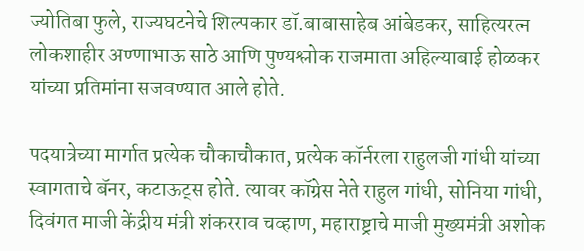ज्योतिबा फुले, राज्यघटनेचे शिल्पकार डॉ.बाबासाहेब आंबेडकर, साहित्यरत्न लोकशाहीर अण्णाभाऊ साठे आणि पुण्यश्लोक राजमाता अहिल्याबाई होळकर यांच्या प्रतिमांना सजवण्यात आले होते.

पदयात्रेच्या मार्गात प्रत्येक चौकाचौकात, प्रत्येक कॉर्नरला राहुलजी गांधी यांच्या स्वागताचे बॅनर, कटाऊट्स होते. त्यावर कॉग्रेस नेते राहुल गांधी, सोनिया गांधी, दिवंगत माजी केंद्रीय मंत्री शंकरराव चव्हाण, महाराष्ट्राचे माजी मुख्यमंत्री अशोक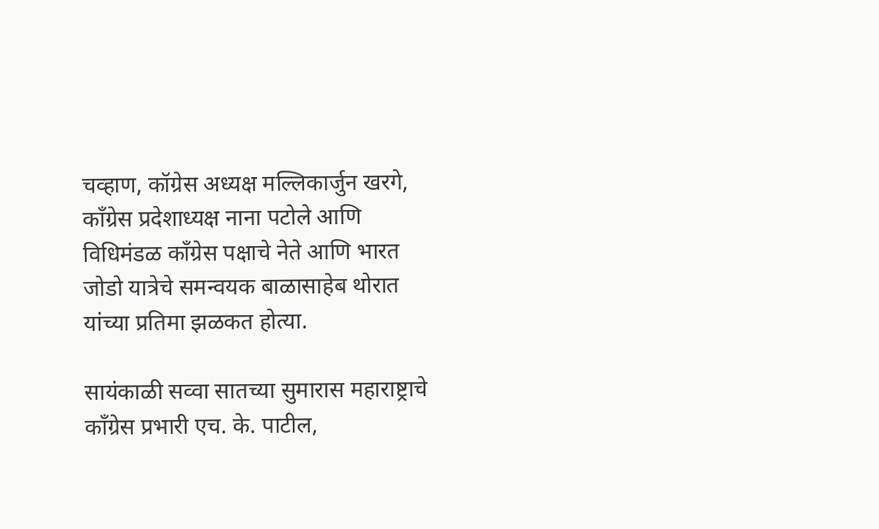चव्हाण, कॉग्रेस अध्यक्ष मल्लिकार्जुन खरगे, काँग्रेस प्रदेशाध्यक्ष नाना पटोले आणि विधिमंडळ काँग्रेस पक्षाचे नेते आणि भारत जोडो यात्रेचे समन्वयक बाळासाहेब थोरात यांच्या प्रतिमा झळकत होत्या.

सायंकाळी सव्वा सातच्या सुमारास महाराष्ट्राचे काँग्रेस प्रभारी एच. के. पाटील,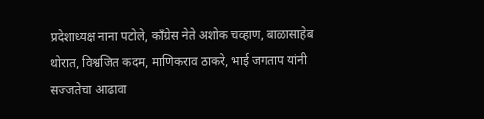प्रदेशाध्यक्ष नाना पटोले, काँग्रेस नेते अशोक चव्हाण, बाळासाहेब थोरात, विश्वजित कदम, माणिकराव ठाकरे, भाई जगताप यांनी सज्जतेचा आढावा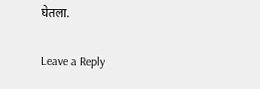घेतला.

Leave a Reply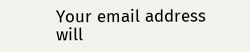Your email address will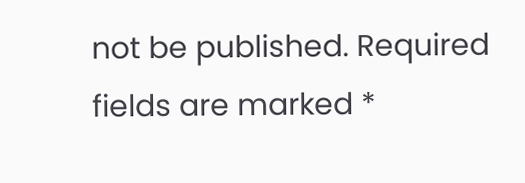not be published. Required fields are marked *